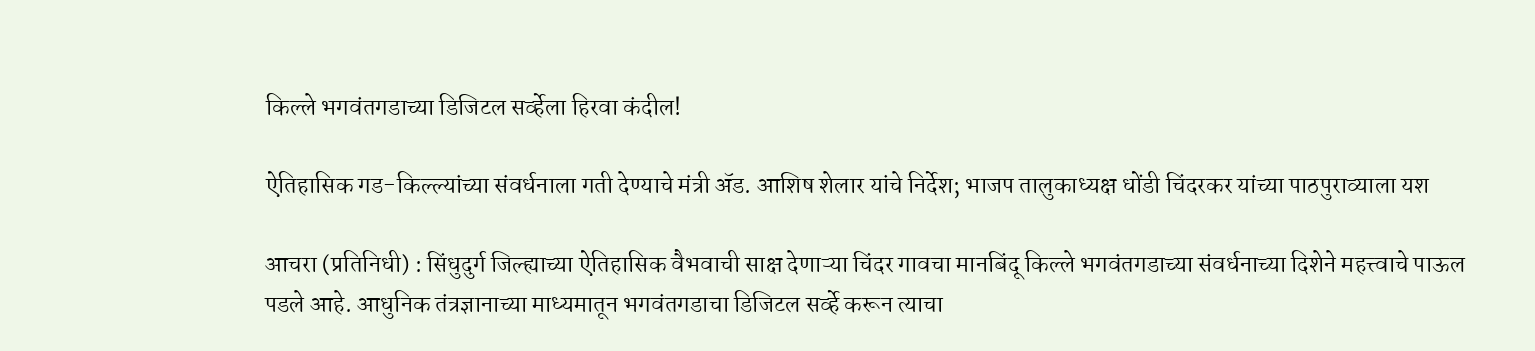किल्ले भगवंतगडाच्या डिजिटल सर्व्हेला हिरवा कंदील!

ऐतिहासिक गड-किल्ल्यांच्या संवर्धनाला गती देण्याचे मंत्री ॲड. आशिष शेलार यांचे निर्देश; भाजप तालुकाध्यक्ष धोंडी चिंदरकर यांच्या पाठपुराव्याला यश

आचरा (प्रतिनिधी) : सिंधुदुर्ग जिल्ह्याच्या ऐतिहासिक वैभवाची साक्ष देणाऱ्या चिंदर गावचा मानबिंदू किल्ले भगवंतगडाच्या संवर्धनाच्या दिशेने महत्त्वाचे पाऊल पडले आहे. आधुनिक तंत्रज्ञानाच्या माध्यमातून भगवंतगडाचा डिजिटल सर्व्हे करून त्याचा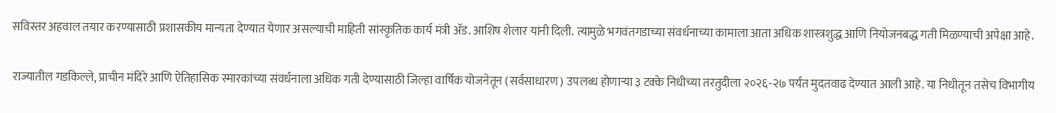सविस्तर अहवाल तयार करण्यासाठी प्रशासकीय मान्यता देण्यात येणार असल्याची माहिती सांस्कृतिक कार्य मंत्री ॲड. आशिष शेलार यांनी दिली. त्यामुळे भगवंतगडाच्या संवर्धनाच्या कामाला आता अधिक शास्त्रशुद्ध आणि नियोजनबद्ध गती मिळण्याची अपेक्षा आहे.

राज्यातील गडकिल्ले, प्राचीन मंदिरे आणि ऐतिहासिक स्मारकांच्या संवर्धनाला अधिक गती देण्यासाठी जिल्हा वार्षिक योजनेतून (सर्वसाधारण) उपलब्ध होणाऱ्या ३ टक्के निधीच्या तरतुदीला २०२६-२७ पर्यंत मुदतवाढ देण्यात आली आहे. या निधीतून तसेच विभागीय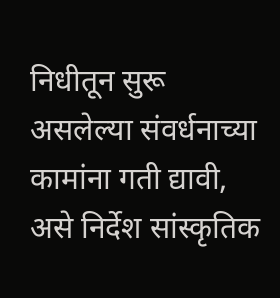निधीतून सुरू असलेल्या संवर्धनाच्या कामांना गती द्यावी, असे निर्देश सांस्कृतिक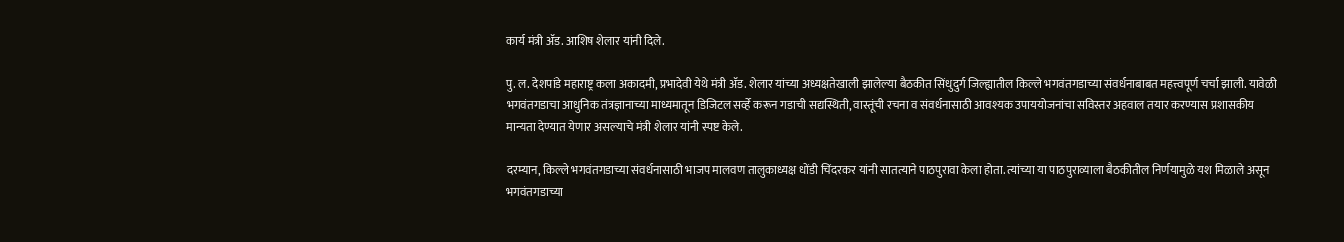कार्य मंत्री ॲड. आशिष शेलार यांनी दिले.

पु. ल. देशपांडे महाराष्ट्र कला अकादमी, प्रभादेवी येथे मंत्री ॲड. शेलार यांच्या अध्यक्षतेखाली झालेल्या बैठकीत सिंधुदुर्ग जिल्ह्यातील किल्ले भगवंतगडाच्या संवर्धनाबाबत महत्त्वपूर्ण चर्चा झाली. यावेळी भगवंतगडाचा आधुनिक तंत्रज्ञानाच्या माध्यमातून डिजिटल सर्व्हे करून गडाची सद्यस्थिती, वास्तूंची रचना व संवर्धनासाठी आवश्यक उपाययोजनांचा सविस्तर अहवाल तयार करण्यास प्रशासकीय मान्यता देण्यात येणार असल्याचे मंत्री शेलार यांनी स्पष्ट केले.

दरम्यान, किल्ले भगवंतगडाच्या संवर्धनासाठी भाजप मालवण तालुकाध्यक्ष धोंडी चिंदरकर यांनी सातत्याने पाठपुरावा केला होता. त्यांच्या या पाठपुराव्याला बैठकीतील निर्णयामुळे यश मिळाले असून भगवंतगडाच्या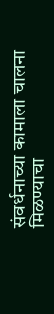संवर्धनाच्या कामाला चालना मिळण्याचा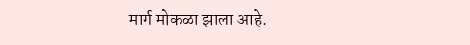मार्ग मोकळा झाला आहे.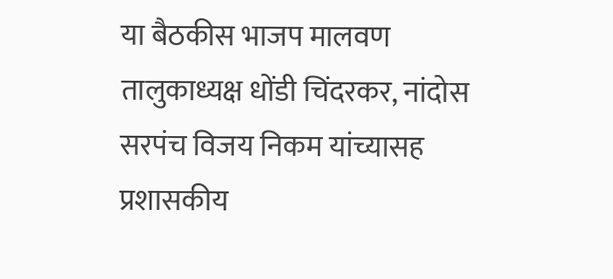या बैठकीस भाजप मालवण तालुकाध्यक्ष धोंडी चिंदरकर, नांदोस सरपंच विजय निकम यांच्यासह प्रशासकीय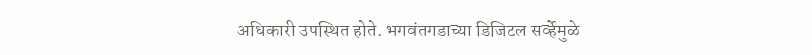अधिकारी उपस्थित होते. भगवंतगडाच्या डिजिटल सर्व्हेमुळे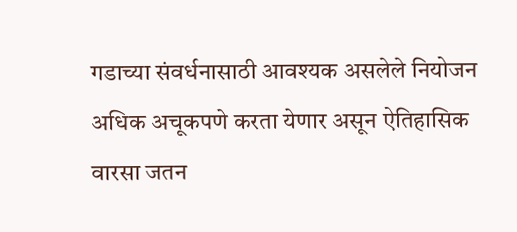गडाच्या संवर्धनासाठी आवश्यक असलेले नियोजन अधिक अचूकपणे करता येणार असून ऐतिहासिक वारसा जतन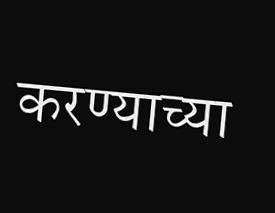करण्याच्या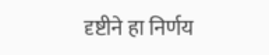दृष्टीने हा निर्णय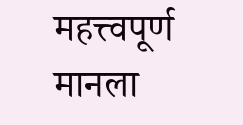महत्त्वपूर्ण मानला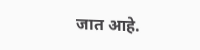जात आहे.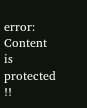error: Content is protected !!